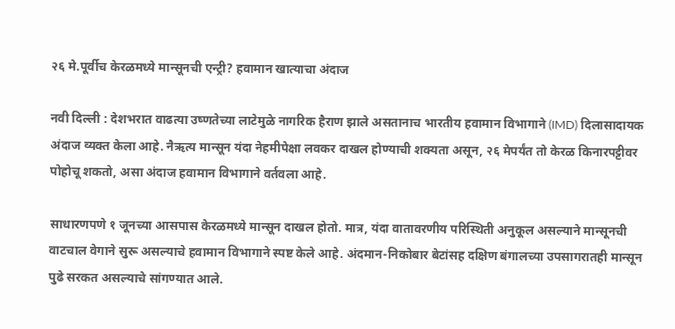२६ मे.पूर्वीच केरळमध्ये मान्सूनची एन्ट्री? हवामान खात्याचा अंदाज

नवी दिल्ली : देशभरात वाढत्या उष्णतेच्या लाटेमुळे नागरिक हैराण झाले असतानाच भारतीय हवामान विभागाने (IMD) दिलासादायक अंदाज व्यक्त केला आहे. नैऋत्य मान्सून यंदा नेहमीपेक्षा लवकर दाखल होण्याची शक्यता असून, २६ मेपर्यंत तो केरळ किनारपट्टीवर पोहोचू शकतो, असा अंदाज हवामान विभागाने वर्तवला आहे.

साधारणपणे १ जूनच्या आसपास केरळमध्ये मान्सून दाखल होतो. मात्र, यंदा वातावरणीय परिस्थिती अनुकूल असल्याने मान्सूनची वाटचाल वेगाने सुरू असल्याचे हवामान विभागाने स्पष्ट केले आहे. अंदमान-निकोबार बेटांसह दक्षिण बंगालच्या उपसागरातही मान्सून पुढे सरकत असल्याचे सांगण्यात आले.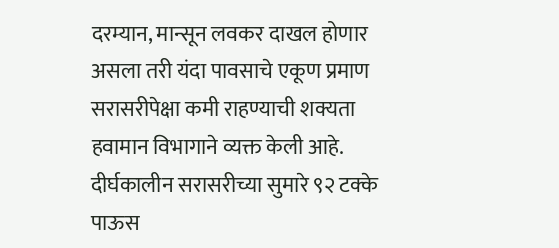दरम्यान, मान्सून लवकर दाखल होणार असला तरी यंदा पावसाचे एकूण प्रमाण सरासरीपेक्षा कमी राहण्याची शक्यता हवामान विभागाने व्यक्त केली आहे. दीर्घकालीन सरासरीच्या सुमारे ९२ टक्के पाऊस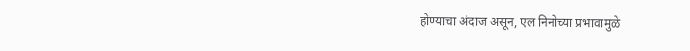होण्याचा अंदाज असून, एल निनोच्या प्रभावामुळे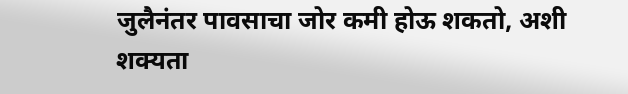जुलैनंतर पावसाचा जोर कमी होऊ शकतो, अशी शक्यता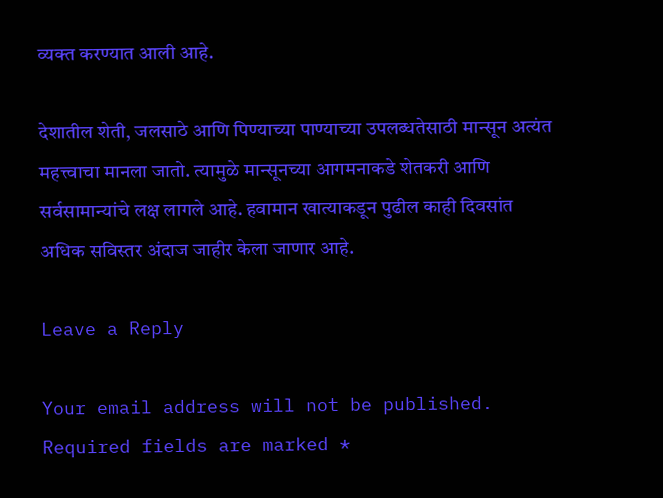व्यक्त करण्यात आली आहे.

देशातील शेती, जलसाठे आणि पिण्याच्या पाण्याच्या उपलब्धतेसाठी मान्सून अत्यंत महत्त्वाचा मानला जातो. त्यामुळे मान्सूनच्या आगमनाकडे शेतकरी आणि सर्वसामान्यांचे लक्ष लागले आहे. हवामान खात्याकडून पुढील काही दिवसांत अधिक सविस्तर अंदाज जाहीर केला जाणार आहे.

Leave a Reply

Your email address will not be published. Required fields are marked *